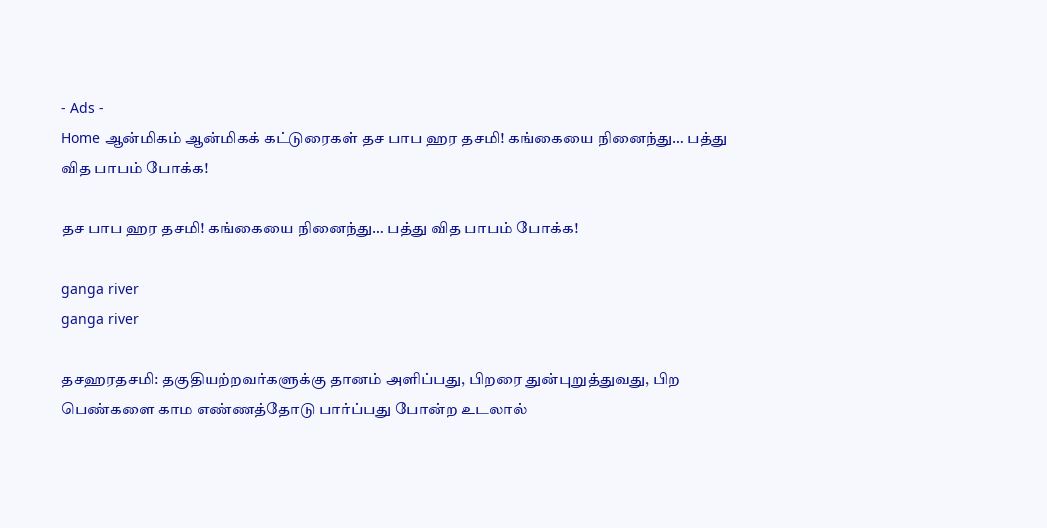- Ads -
Home ஆன்மிகம் ஆன்மிகக் கட்டுரைகள் தச பாப ஹர தசமி! கங்கையை நினைந்து… பத்து வித பாபம் போக்க!

தச பாப ஹர தசமி! கங்கையை நினைந்து… பத்து வித பாபம் போக்க!

ganga river
ganga river

தசஹரதசமி: தகுதியற்றவர்களுக்கு தானம் அளிப்பது, பிறரை துன்புறுத்துவது, பிற பெண்களை காம எண்ணத்தோடு பார்ப்பது போன்ற உடலால்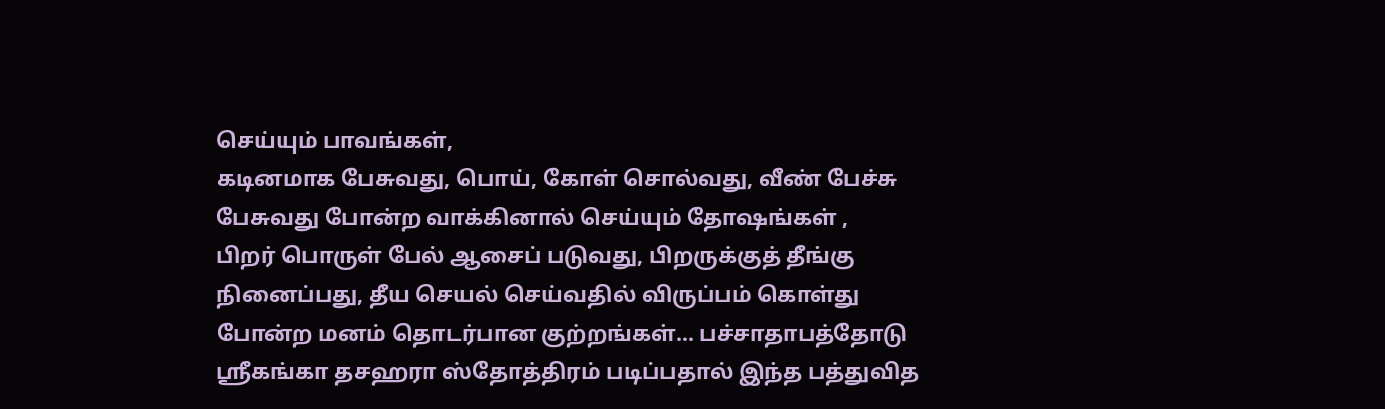செய்யும் பாவங்கள்,
கடினமாக பேசுவது, பொய், கோள் சொல்வது, வீண் பேச்சு பேசுவது போன்ற வாக்கினால் செய்யும் தோஷங்கள் ,
பிறர் பொருள் பேல் ஆசைப் படுவது, பிறருக்குத் தீங்கு நினைப்பது, தீய செயல் செய்வதில் விருப்பம் கொள்து போன்ற மனம் தொடர்பான குற்றங்கள்… பச்சாதாபத்தோடு ஶ்ரீகங்கா தசஹரா ஸ்தோத்திரம் படிப்பதால் இந்த பத்துவித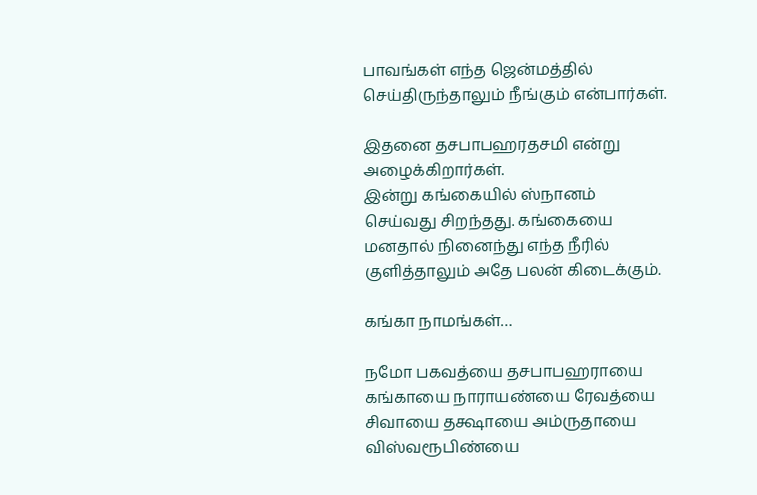பாவங்கள் எந்த ஜென்மத்தில் செய்திருந்தாலும் நீங்கும் என்பார்கள்.

இதனை தசபாபஹரதசமி என்று அழைக்கிறார்கள்.
இன்று கங்கையில் ஸ்நானம் செய்வது சிறந்தது. கங்கையை மனதால் நினைந்து எந்த நீரில் குளித்தாலும் அதே பலன் கிடைக்கும்.

கங்கா நாமங்கள்…

நமோ பகவத்யை தசபாபஹராயை கங்காயை நாராயண்யை ரேவத்யை சிவாயை தக்ஷாயை அம்ருதாயை விஸ்வரூபிண்யை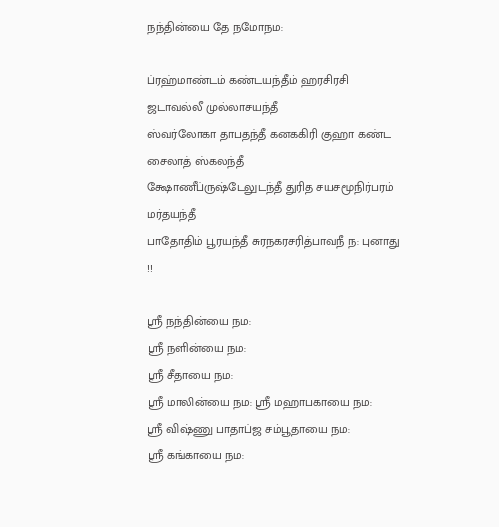நந்தின்யை தே நமோநம:

ப்ரஹ்மாண்டம் கண்டயந்தீம் ஹரசிரசி ஜடாவல்லீ முல்லாசயந்தீ
ஸ்வர்லோகா தாபதந்தீ கனககிரி குஹா கண்ட சைலாத் ஸ்கலந்தீ
க்ஷோணீப்ருஷ்டேலுடந்தீ துரித சயசமூநிர்பரம் மர்தயந்தீ
பாதோதிம் பூரயந்தீ சுரநகரசரித்பாவநீ ந: புனாது !!

ஶ்ரீ நந்தின்யை நம:
ஶ்ரீ நளின்யை நம:
ஶ்ரீ சீதாயை நம:
ஶ்ரீ மாலின்யை நம: ஶ்ரீ மஹாபகாயை நம:
ஶ்ரீ விஷ்ணு பாதாப்ஜ சம்பூதாயை நம:
ஶ்ரீ கங்காயை நம: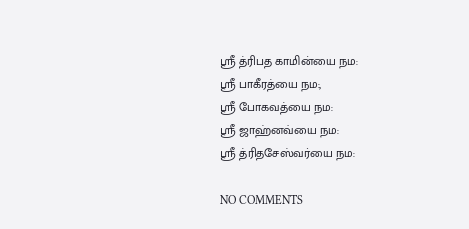ஶ்ரீ த்ரிபத காமின்யை நம:
ஶ்ரீ பாகீரத்யை நம:,
ஶ்ரீ போகவத்யை நம:
ஶ்ரீ ஜாஹ்னவ்யை நம:
ஶ்ரீ த்ரிதசேஸ்வர்யை நம:

NO COMMENTS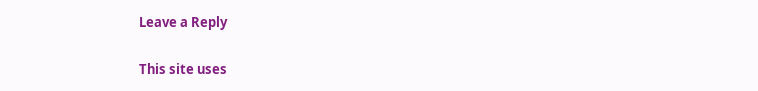Leave a Reply

This site uses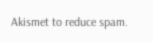Akismet to reduce spam.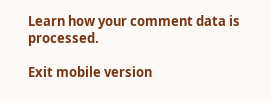Learn how your comment data is processed.

Exit mobile version